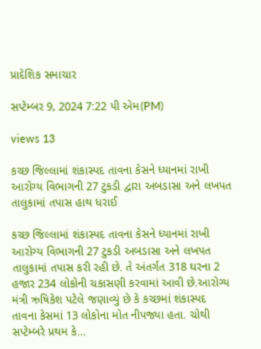પ્રાદેશિક સમાચાર

સપ્ટેમ્બર 9, 2024 7:22 પી એમ(PM)

views 13

કચ્છ જિલ્લામાં શંકાસ્પદ તાવના કેસને ધ્યાનમાં રાખી આરોગ્ય વિભાગની 27 ટુકડી દ્વારા અબડાસા અને લખપત તાલુકામાં તપાસ હાથ ધરાઈ

કચ્છ જિલ્લામાં શંકાસ્પદ તાવના કેસને ધ્યાનમાં રાખી આરોગ્ય વિભાગની 27 ટુકડી અબડાસા અને લખપત તાલુકામાં તપાસ કરી રહી છે. તે અંતર્ગત 318 ઘરના 2 હજાર 234 લોકોની ચકાસણી કરવામાં આવી છે.આરોગ્ય મંત્રી ઋષિકેશ પટેલે જણાવ્યું છે કે કચ્છમાં શંકાસ્પદ તાવના કેસમાં 13 લોકોના મોત નીપજ્યા હતા. ચોથી સપ્ટેમ્બરે પ્રથમ કે...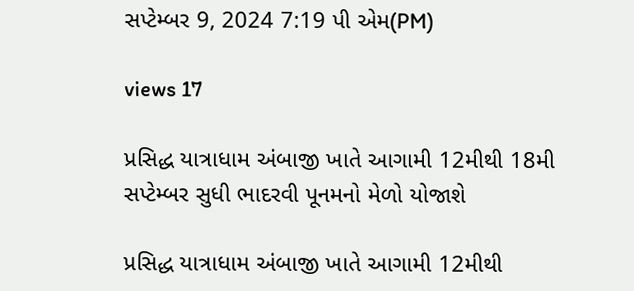સપ્ટેમ્બર 9, 2024 7:19 પી એમ(PM)

views 17

પ્રસિદ્ધ યાત્રાધામ અંબાજી ખાતે આગામી 12મીથી 18મી સપ્ટેમ્બર સુધી ભાદરવી પૂનમનો મેળો યોજાશે

પ્રસિદ્ધ યાત્રાધામ અંબાજી ખાતે આગામી 12મીથી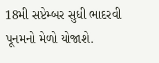18મી સપ્ટેમ્બર સુધી ભાદરવી પૂનમનો મેળો યોજાશે.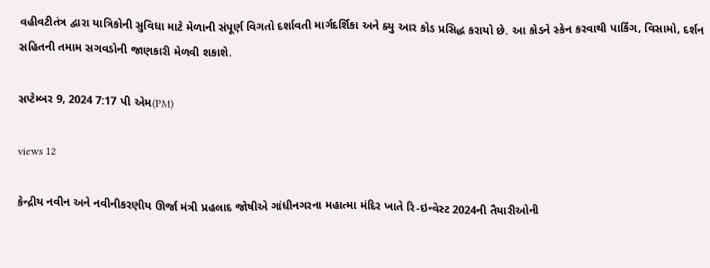વહીવટીતંત્ર દ્વારા યાત્રિકોની સુવિધા માટે મેળાની સંપૂર્ણ વિગતો દર્શાવતી માર્ગદર્શિકા અને ક્યુ આર કોડ પ્રસિદ્ધ કરાયો છે. આ કોડને સ્કેન કરવાથી પાર્કિંગ, વિસામો, દર્શન સહિતની તમામ સગવડોની જાણકારી મેળવી શકાશે.

સપ્ટેમ્બર 9, 2024 7:17 પી એમ(PM)

views 12

કેન્દ્રીય નવીન અને નવીનીકરણીય ઊર્જા મંત્રી પ્રહલાદ જોષીએ ગાંધીનગરના મહાત્મા મંદિર ખાતે રિ-ઇન્વેસ્ટ 2024ની તૈયારીઓની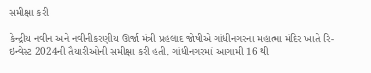સમીક્ષા કરી

કેન્દ્રીય નવીન અને નવીનીકરણીય ઊર્જા મંત્રી પ્રહલાદ જોષીએ ગાંધીનગરના મહાત્મા મંદિર ખાતે રિ-ઇન્વેસ્ટ 2024ની તૈયારીઓની સમીક્ષા કરી હતી. ગાંધીનગરમાં આગામી 16 થી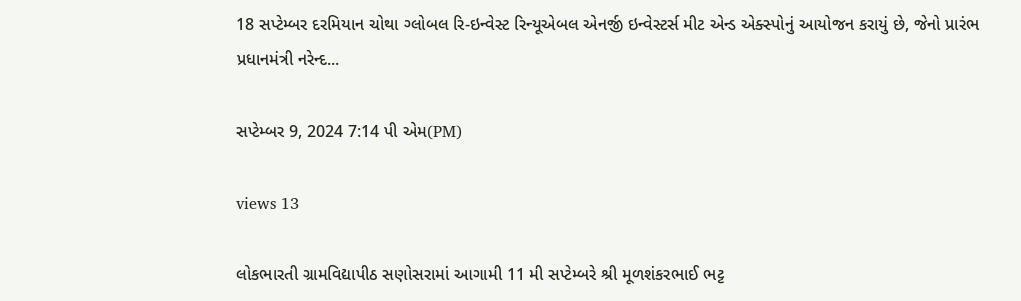18 સપ્ટેમ્બર દરમિયાન ચોથા ગ્લોબલ રિ-ઇન્વેસ્ટ રિન્યૂએબલ એનર્જી ઇન્વેસ્ટર્સ મીટ એન્ડ એક્સ્પોનું આયોજન કરાયું છે, જેનો પ્રારંભ પ્રધાનમંત્રી નરેન્દ...

સપ્ટેમ્બર 9, 2024 7:14 પી એમ(PM)

views 13

લોકભારતી ગ્રામવિદ્યાપીઠ સણોસરામાં આગામી 11 મી સપ્ટેમ્બરે શ્રી મૂળશંકરભાઈ ભટ્ટ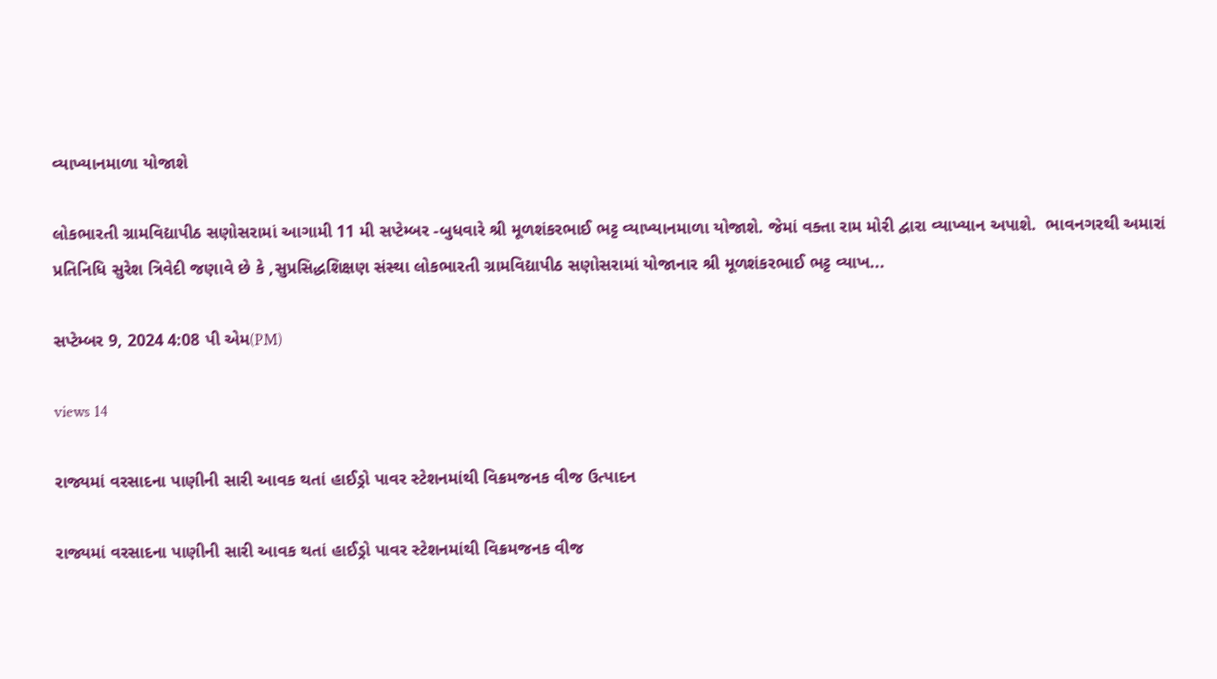વ્યાખ્યાનમાળા યોજાશે

લોકભારતી ગ્રામવિદ્યાપીઠ સણોસરામાં આગામી 11 મી સપ્ટેમ્બર -બુધવારે શ્રી મૂળશંકરભાઈ ભટ્ટ વ્યાખ્યાનમાળા યોજાશે. જેમાં વક્તા રામ મોરી દ્વારા વ્યાખ્યાન અપાશે.  ભાવનગરથી અમારાં પ્રતિનિધિ સુરેશ ત્રિવેદી જણાવે છે કે ,સુપ્રસિદ્ધશિક્ષણ સંસ્થા લોકભારતી ગ્રામવિદ્યાપીઠ સણોસરામાં યોજાનાર શ્રી મૂળશંકરભાઈ ભટ્ટ વ્યાખ...

સપ્ટેમ્બર 9, 2024 4:08 પી એમ(PM)

views 14

રાજ્યમાં વરસાદના પાણીની સારી આવક થતાં હાઈડ્રો પાવર સ્ટેશનમાંથી વિક્રમજનક વીજ ઉત્પાદન

રાજ્યમાં વરસાદના પાણીની સારી આવક થતાં હાઈડ્રો પાવર સ્ટેશનમાંથી વિક્રમજનક વીજ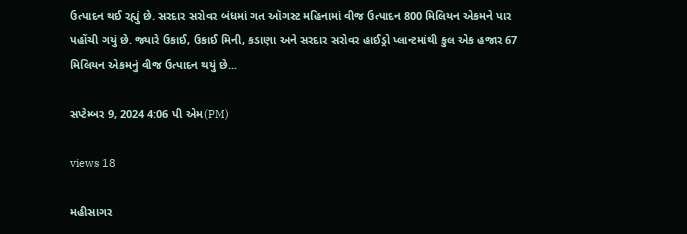ઉત્પાદન થઈ રહ્યું છે. સરદાર સરોવર બંધમાં ગત ઑગસ્ટ મહિનામાં વીજ ઉત્પાદન 800 મિલિયન એકમને પાર પહોંચી ગયું છે. જ્યારે ઉકાઈ, ઉકાઈ મિની, કડાણા અને સરદાર સરોવર હાઈડ્રો પ્લાન્ટમાંથી કુલ એક હજાર 67 મિલિયન એકમનું વીજ ઉત્પાદન થયું છે...

સપ્ટેમ્બર 9, 2024 4:06 પી એમ(PM)

views 18

મહીસાગર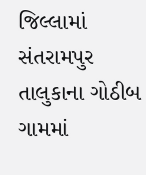જિલ્લામાં સંતરામપુર તાલુકાના ગોઠીબ ગામમાં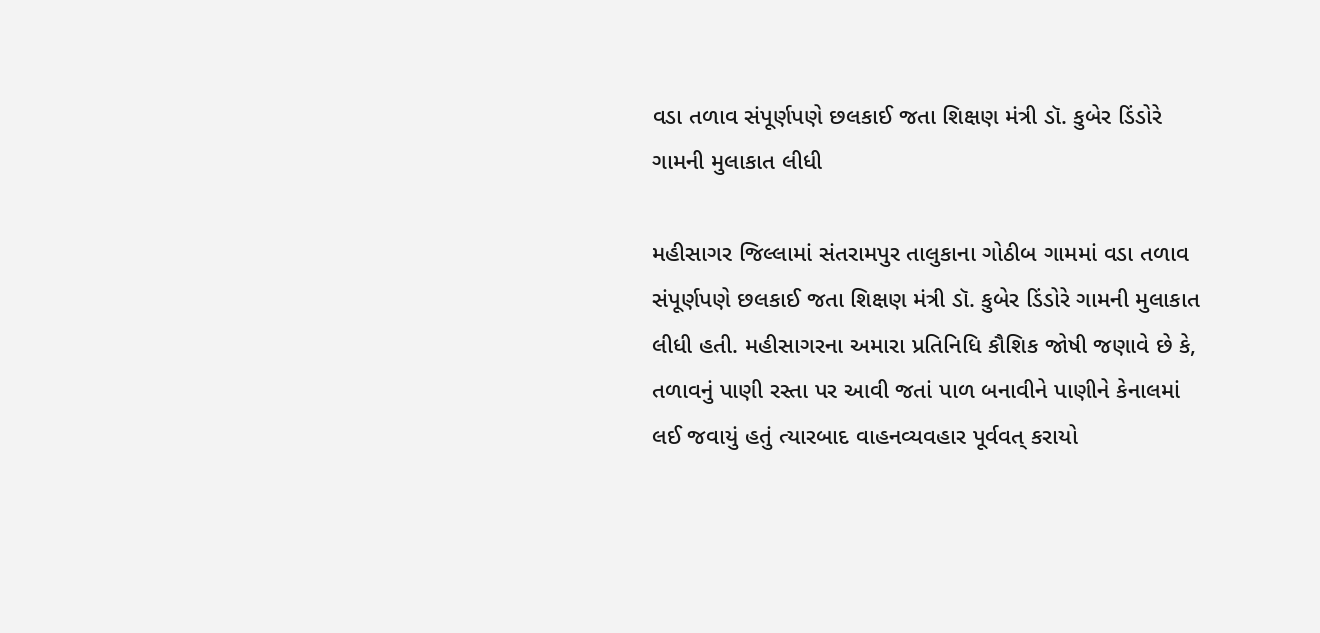વડા તળાવ સંપૂર્ણપણે છલકાઈ જતા શિક્ષણ મંત્રી ડૉ. કુબેર ડિંડોરે ગામની મુલાકાત લીધી

મહીસાગર જિલ્લામાં સંતરામપુર તાલુકાના ગોઠીબ ગામમાં વડા તળાવ સંપૂર્ણપણે છલકાઈ જતા શિક્ષણ મંત્રી ડૉ. કુબેર ડિંડોરે ગામની મુલાકાત લીધી હતી. મહીસાગરના અમારા પ્રતિનિધિ કૌશિક જોષી જણાવે છે કે, તળાવનું પાણી રસ્તા પર આવી જતાં પાળ બનાવીને પાણીને કેનાલમાં લઈ જવાયું હતું ત્યારબાદ વાહનવ્યવહાર પૂર્વવત્ કરાયો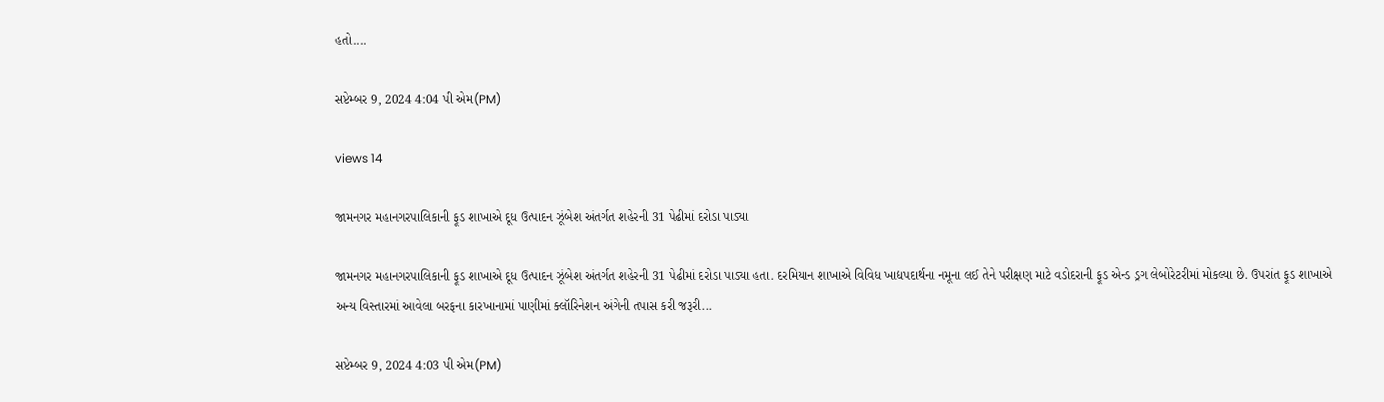હતો....

સપ્ટેમ્બર 9, 2024 4:04 પી એમ(PM)

views 14

જામનગર મહાનગરપાલિકાની ફૂડ શાખાએ દૂધ ઉત્પાદન ઝૂંબેશ અંતર્ગત શહેરની 31 પેઢીમાં દરોડા પાડ્યા

જામનગર મહાનગરપાલિકાની ફૂડ શાખાએ દૂધ ઉત્પાદન ઝૂંબેશ અંતર્ગત શહેરની 31 પેઢીમાં દરોડા પાડ્યા હતા. દરમિયાન શાખાએ વિવિધ ખાદ્યપદાર્થના નમૂના લઈ તેને પરીક્ષણ માટે વડોદરાની ફૂડ એન્ડ ડ્રગ લેબોરેટરીમાં મોકલ્યા છે. ઉપરાંત ફૂડ શાખાએ અન્ય વિસ્તારમાં આવેલા બરફના કારખાનામાં પાણીમાં ક્લૉરિનેશન અંગેની તપાસ કરી જરૂરી...

સપ્ટેમ્બર 9, 2024 4:03 પી એમ(PM)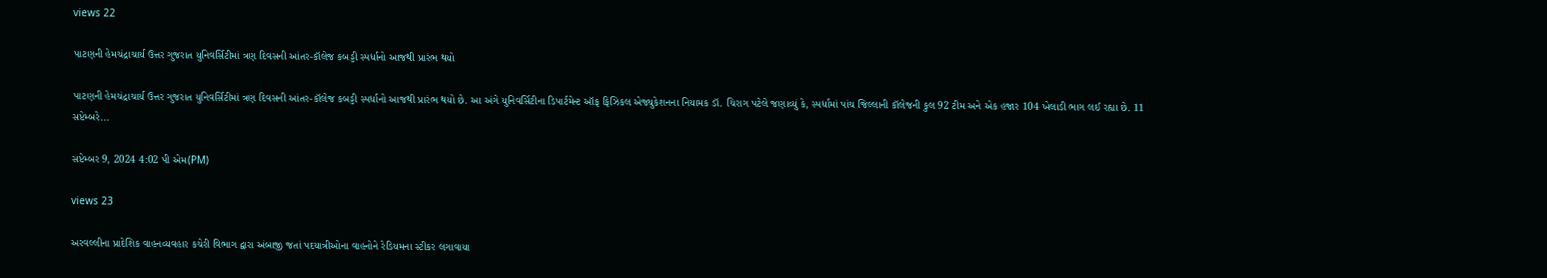views 22

પાટણની હેમચંદ્રાચાર્ય ઉત્તર ગુજરાત યુનિવર્સિટીમાં ત્રણ દિવસની આંતર-કૉલેજ કબડ્ડી સ્પર્ધાનો આજથી પ્રારંભ થયો

પાટણની હેમચંદ્રાચાર્ય ઉત્તર ગુજરાત યુનિવર્સિટીમાં ત્રણ દિવસની આંતર-કૉલેજ કબડ્ડી સ્પર્ધાનો આજથી પ્રારંભ થયો છે. આ અંગે યુનિવર્સિટીના ડિપાર્ટમેન્ટ ઑફ ફિઝિકલ એજ્યુકેશનના નિયામક ડૉ. ચિરાગ પટેલે જણાવ્યું કે, સ્પર્ધામાં પાંચ જિલ્લાની કૉલેજની કુલ 92 ટીમ અને એક હજાર 104 ખેલાડી ભાગ લઈ રહ્યા છે. 11 સપ્ટેમ્બરે...

સપ્ટેમ્બર 9, 2024 4:02 પી એમ(PM)

views 23

અરવલ્લીના પ્રાદેશિક વાહનવ્યવહાર કચેરી વિભાગ દ્વારા અંબાજી જતાં પદયાત્રીઓના વાહનોને રેડિયમના સ્ટીકર લગાવાયા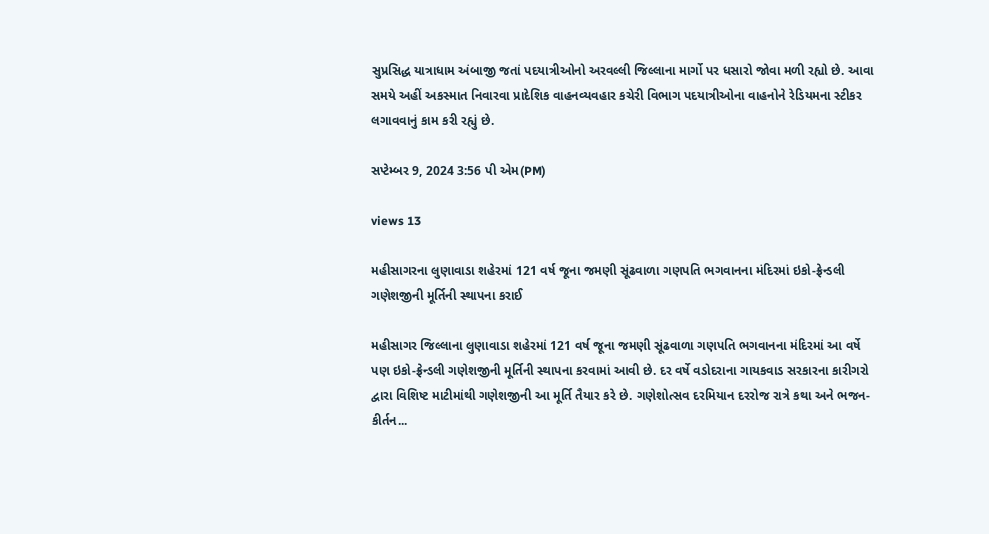સુપ્રસિદ્ધ યાત્રાધામ અંબાજી જતાં પદયાત્રીઓનો અરવલ્લી જિલ્લાના માર્ગો પર ધસારો જોવા મળી રહ્યો છે. આવા સમયે અહીં અકસ્માત નિવારવા પ્રાદેશિક વાહનવ્યવહાર કચેરી વિભાગ પદયાત્રીઓના વાહનોને રેડિયમના સ્ટીકર લગાવવાનું કામ કરી રહ્યું છે.

સપ્ટેમ્બર 9, 2024 3:56 પી એમ(PM)

views 13

મહીસાગરના લુણાવાડા શહેરમાં 121 વર્ષ જૂના જમણી સૂંઢવાળા ગણપતિ ભગવાનના મંદિરમાં ઇકો-ફ્રેન્ડલી ગણેશજીની મૂર્તિની સ્થાપના કરાઈ

મહીસાગર જિલ્લાના લુણાવાડા શહેરમાં 121 વર્ષ જૂના જમણી સૂંઢવાળા ગણપતિ ભગવાનના મંદિરમાં આ વર્ષે પણ ઇકો-ફ્રેન્ડલી ગણેશજીની મૂર્તિની સ્થાપના કરવામાં આવી છે. દર વર્ષે વડોદરાના ગાયકવાડ સરકારના કારીગરો દ્વારા વિશિષ્ટ માટીમાંથી ગણેશજીની આ મૂર્તિ તૈયાર કરે છે. ગણેશોત્સવ દરમિયાન દરરોજ રાત્રે કથા અને ભજન-કીર્તન...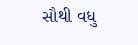સૌથી વધુ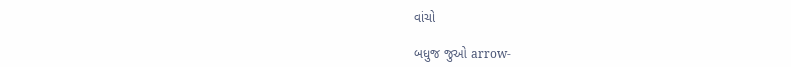વાંચો

બધુજ જુઓ arrow-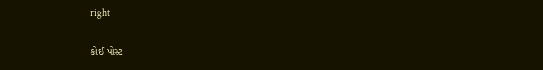right

કોઈ પોસ્ટ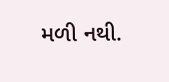મળી નથી.